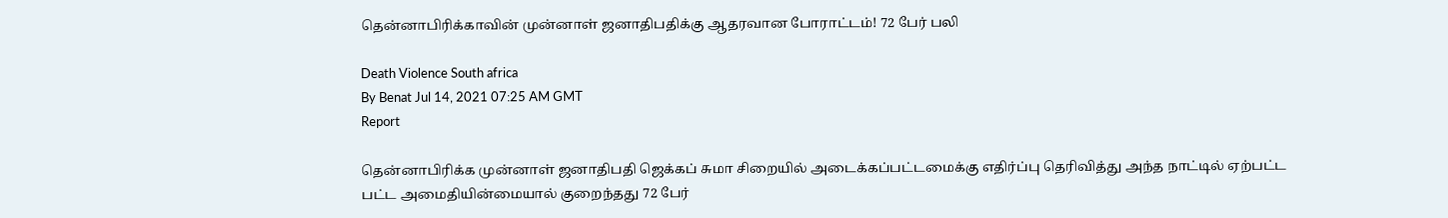தென்னாபிரிக்காவின் முன்னாள் ஜனாதிபதிக்கு ஆதரவான போராட்டம்! 72 பேர் பலி

Death Violence South africa
By Benat Jul 14, 2021 07:25 AM GMT
Report

தென்னாபிரிக்க முன்னாள் ஜனாதிபதி ஜெக்கப் சுமா சிறையில் அடைக்கப்பட்டமைக்கு எதிர்ப்பு தெரிவித்து அந்த நாட்டில் ஏற்பட்ட பட்ட அமைதியின்மையால் குறைந்தது 72 பேர்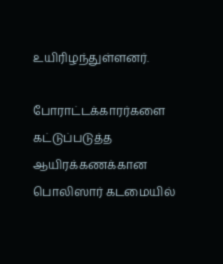உயிரிழந்துள்ளனர்.

போராட்டக்காரர்களை கட்டுப்படுத்த ஆயிரக்கணக்கான பொலிஸார் கடமையில்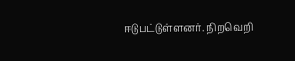ஈடுபட்டுள்ளனர். நிறவெறி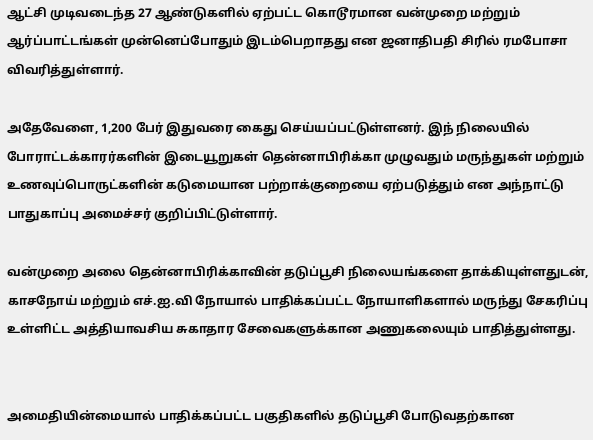ஆட்சி முடிவடைந்த 27 ஆண்டுகளில் ஏற்பட்ட கொடூரமான வன்முறை மற்றும் ஆர்ப்பாட்டங்கள் முன்னெப்போதும் இடம்பெறாதது என ஜனாதிபதி சிரில் ரமபோசா விவரித்துள்ளார்.

அதேவேளை, 1,200 பேர் இதுவரை கைது செய்யப்பட்டுள்ளனர். இந் நிலையில் போராட்டக்காரர்களின் இடையூறுகள் தென்னாபிரிக்கா முழுவதும் மருந்துகள் மற்றும் உணவுப்பொருட்களின் கடுமையான பற்றாக்குறையை ஏற்படுத்தும் என அந்நாட்டு பாதுகாப்பு அமைச்சர் குறிப்பிட்டுள்ளார்.

வன்முறை அலை தென்னாபிரிக்காவின் தடுப்பூசி நிலையங்களை தாக்கியுள்ளதுடன், காசநோய் மற்றும் எச்.ஐ.வி நோயால் பாதிக்கப்பட்ட நோயாளிகளால் மருந்து சேகரிப்பு உள்ளிட்ட அத்தியாவசிய சுகாதார சேவைகளுக்கான அணுகலையும் பாதித்துள்ளது.


அமைதியின்மையால் பாதிக்கப்பட்ட பகுதிகளில் தடுப்பூசி போடுவதற்கான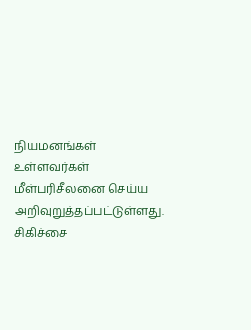நியமனங்கள் உள்ளவர்கள் மீள்பரிசீலனை செய்ய அறிவுறுத்தப்பட்டுள்ளது. சிகிச்சை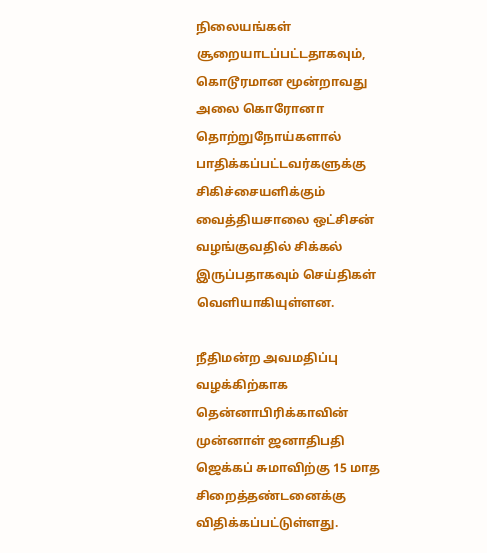நிலையங்கள் சூறையாடப்பட்டதாகவும், கொடூரமான மூன்றாவது அலை கொரோனா தொற்றுநோய்களால் பாதிக்கப்பட்டவர்களுக்கு சிகிச்சையளிக்கும் வைத்தியசாலை ஒட்சிசன் வழங்குவதில் சிக்கல் இருப்பதாகவும் செய்திகள் வெளியாகியுள்ளன.

நீதிமன்ற அவமதிப்பு வழக்கிற்காக தென்னாபிரிக்காவின் முன்னாள் ஜனாதிபதி ஜெக்கப் சுமாவிற்கு 15 மாத சிறைத்தண்டனைக்கு விதிக்கப்பட்டுள்ளது.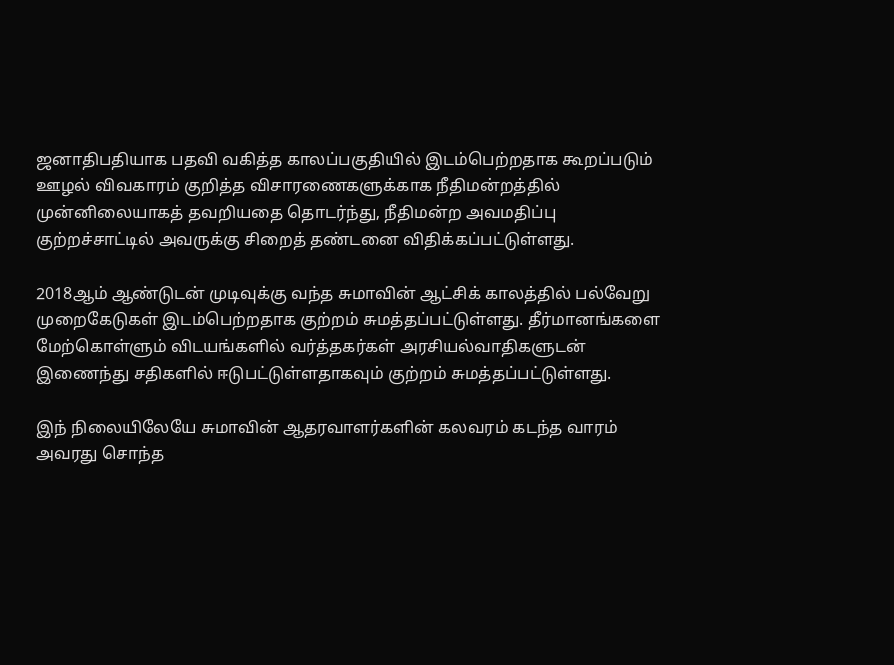ஜனாதிபதியாக பதவி வகித்த காலப்பகுதியில் இடம்பெற்றதாக கூறப்படும் ஊழல் விவகாரம் குறித்த விசாரணைகளுக்காக நீதிமன்றத்தில் முன்னிலையாகத் தவறியதை தொடர்ந்து, நீதிமன்ற அவமதிப்பு குற்றச்சாட்டில் அவருக்கு சிறைத் தண்டனை விதிக்கப்பட்டுள்ளது.

2018ஆம் ஆண்டுடன் முடிவுக்கு வந்த சுமாவின் ஆட்சிக் காலத்தில் பல்வேறு முறைகேடுகள் இடம்பெற்றதாக குற்றம் சுமத்தப்பட்டுள்ளது. தீர்மானங்களை மேற்கொள்ளும் விடயங்களில் வர்த்தகர்கள் அரசியல்வாதிகளுடன் இணைந்து சதிகளில் ஈடுபட்டுள்ளதாகவும் குற்றம் சுமத்தப்பட்டுள்ளது.

இந் நிலையிலேயே சுமாவின் ஆதரவாளர்களின் கலவரம் கடந்த வாரம் அவரது சொந்த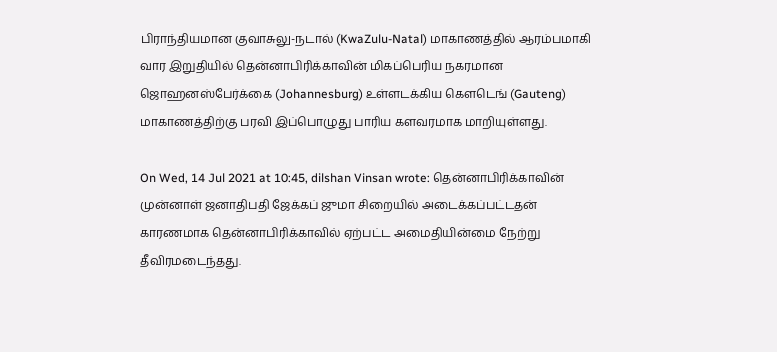பிராந்தியமான குவாசுலு-நடால் (KwaZulu-Natal) மாகாணத்தில் ஆரம்பமாகி வார இறுதியில் தென்னாபிரிக்காவின் மிகப்பெரிய நகரமான ஜொஹனஸ்பேர்க்கை (Johannesburg) உள்ளடக்கிய கெளடெங் (Gauteng) மாகாணத்திற்கு பரவி இப்பொழுது பாரிய களவரமாக மாறியுள்ளது.

On Wed, 14 Jul 2021 at 10:45, dilshan Vinsan wrote: தென்னாபிரிக்காவின் முன்னாள் ஜனாதிபதி ஜேக்கப் ஜுமா சிறையில் அடைக்கப்பட்டதன் காரணமாக தென்னாபிரிக்காவில் ஏற்பட்ட அமைதியின்மை நேற்று தீவிரமடைந்தது.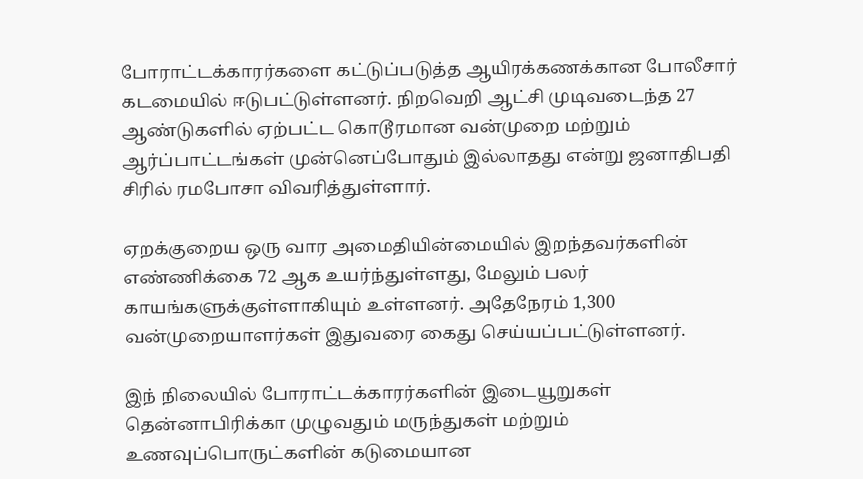போராட்டக்காரர்களை கட்டுப்படுத்த ஆயிரக்கணக்கான போலீசார் கடமையில் ஈடுபட்டுள்ளனர். நிறவெறி ஆட்சி முடிவடைந்த 27 ஆண்டுகளில் ஏற்பட்ட கொடூரமான வன்முறை மற்றும் ஆர்ப்பாட்டங்கள் முன்னெப்போதும் இல்லாதது என்று ஜனாதிபதி சிரில் ரமபோசா விவரித்துள்ளார்.

ஏறக்குறைய ஒரு வார அமைதியின்மையில் இறந்தவர்களின் எண்ணிக்கை 72 ஆக உயர்ந்துள்ளது, மேலும் பலர் காயங்களுக்குள்ளாகியும் உள்ளனர். அதேநேரம் 1,300 வன்முறையாளர்கள் இதுவரை கைது செய்யப்பட்டுள்ளனர்.

இந் நிலையில் போராட்டக்காரர்களின் இடையூறுகள் தென்னாபிரிக்கா முழுவதும் மருந்துகள் மற்றும் உணவுப்பொருட்களின் கடுமையான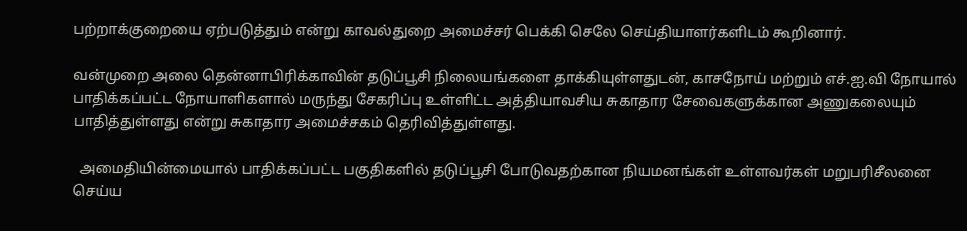பற்றாக்குறையை ஏற்படுத்தும் என்று காவல்துறை அமைச்சர் பெக்கி செலே செய்தியாளர்களிடம் கூறினார்.

வன்முறை அலை தென்னாபிரிக்காவின் தடுப்பூசி நிலையங்களை தாக்கியுள்ளதுடன், காசநோய் மற்றும் எச்.ஐ.வி நோயால் பாதிக்கப்பட்ட நோயாளிகளால் மருந்து சேகரிப்பு உள்ளிட்ட அத்தியாவசிய சுகாதார சேவைகளுக்கான அணுகலையும் பாதித்துள்ளது என்று சுகாதார அமைச்சகம் தெரிவித்துள்ளது.

  அமைதியின்மையால் பாதிக்கப்பட்ட பகுதிகளில் தடுப்பூசி போடுவதற்கான நியமனங்கள் உள்ளவர்கள் மறுபரிசீலனை செய்ய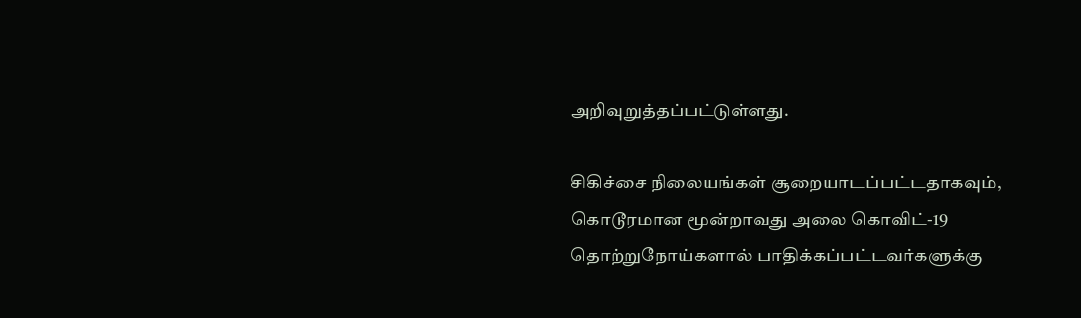அறிவுறுத்தப்பட்டுள்ளது.

சிகிச்சை நிலையங்கள் சூறையாடப்பட்டதாகவும், கொடூரமான மூன்றாவது அலை கொவிட்-19 தொற்றுநோய்களால் பாதிக்கப்பட்டவர்களுக்கு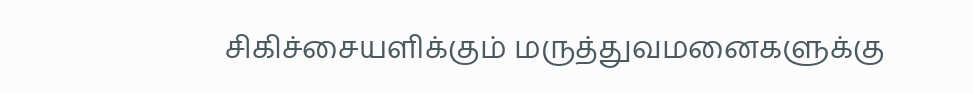சிகிச்சையளிக்கும் மருத்துவமனைகளுக்கு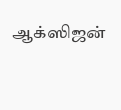ஆக்ஸிஜன்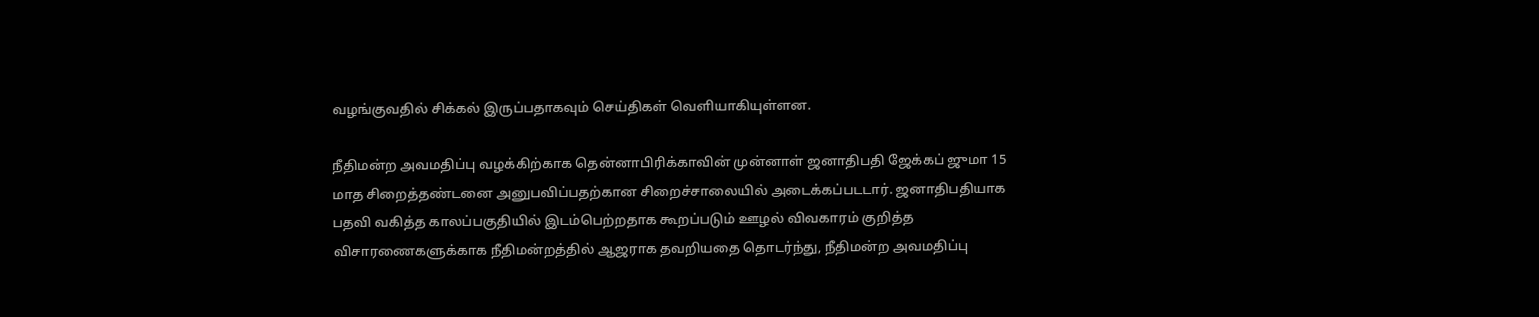வழங்குவதில் சிக்கல் இருப்பதாகவும் செய்திகள் வெளியாகியுள்ளன.

நீதிமன்ற அவமதிப்பு வழக்கிற்காக தென்னாபிரிக்காவின் முன்னாள் ஜனாதிபதி ஜேக்கப் ஜுமா 15 மாத சிறைத்தண்டனை அனுபவிப்பதற்கான சிறைச்சாலையில் அடைக்கப்படடார். ஜனாதிபதியாக பதவி வகித்த காலப்பகுதியில் இடம்பெற்றதாக கூறப்படும் ஊழல் விவகாரம் குறித்த விசாரணைகளுக்காக நீதிமன்றத்தில் ஆஜராக தவறியதை தொடர்ந்து, நீதிமன்ற அவமதிப்பு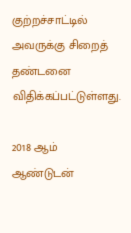குற்றச்சாட்டில் அவருக்கு சிறைத் தண்டனை விதிக்கப்பட்டுள்ளது.

2018 ஆம் ஆண்டுடன்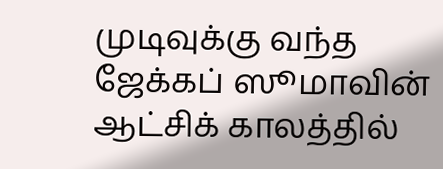முடிவுக்கு வந்த ஜேக்கப் ஸூமாவின் ஆட்சிக் காலத்தில்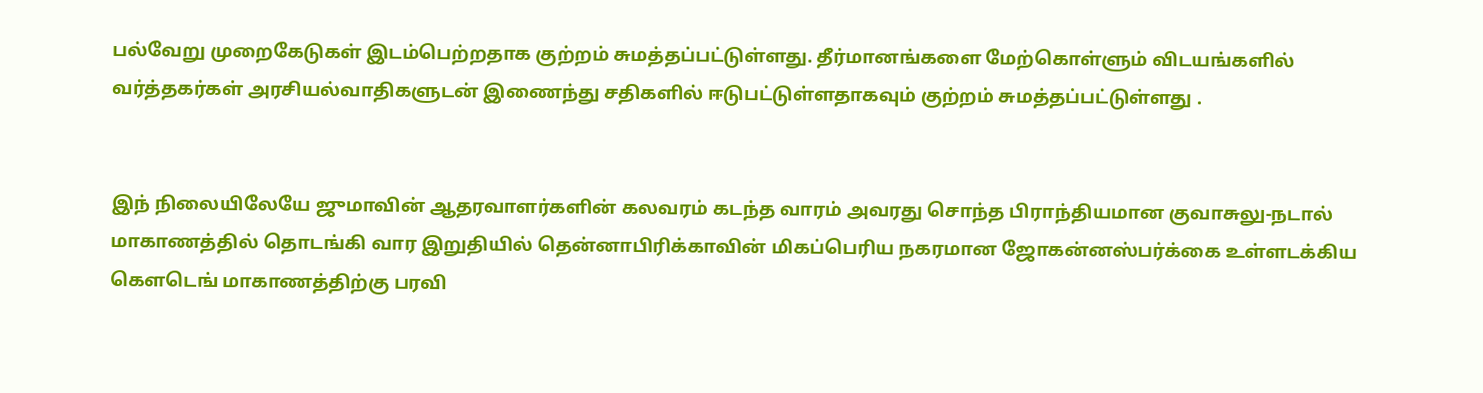பல்வேறு முறைகேடுகள் இடம்பெற்றதாக குற்றம் சுமத்தப்பட்டுள்ளது. தீர்மானங்களை மேற்கொள்ளும் விடயங்களில் வர்த்தகர்கள் அரசியல்வாதிகளுடன் இணைந்து சதிகளில் ஈடுபட்டுள்ளதாகவும் குற்றம் சுமத்தப்பட்டுள்ளது .


இந் நிலையிலேயே ஜுமாவின் ஆதரவாளர்களின் கலவரம் கடந்த வாரம் அவரது சொந்த பிராந்தியமான குவாசுலு-நடால் மாகாணத்தில் தொடங்கி வார இறுதியில் தென்னாபிரிக்காவின் மிகப்பெரிய நகரமான ஜோகன்னஸ்பர்க்கை உள்ளடக்கிய கெளடெங் மாகாணத்திற்கு பரவி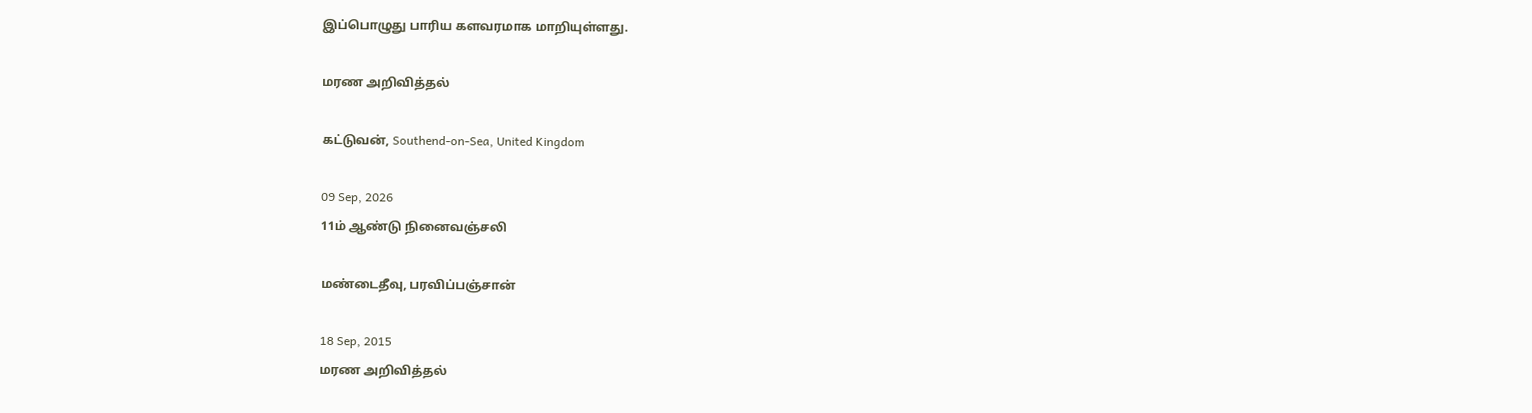இப்பொழுது பாரிய களவரமாக மாறியுள்ளது.

மரண அறிவித்தல்

கட்டுவன், Southend-on-Sea, United Kingdom

09 Sep, 2026
11ம் ஆண்டு நினைவஞ்சலி

மண்டைதீவு, பரவிப்பஞ்சான்

18 Sep, 2015
மரண அறிவித்தல்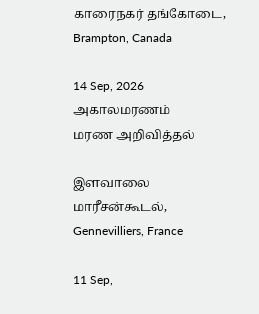காரைநகர் தங்கோடை, Brampton, Canada

14 Sep, 2026
அகாலமரணம்
மரண அறிவித்தல்

இளவாலை மாரீசன்கூடல், Gennevilliers, France

11 Sep,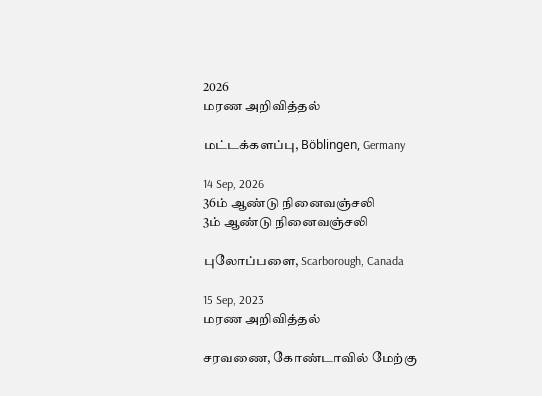2026
மரண அறிவித்தல்

மட்டக்களப்பு, Böblingen, Germany

14 Sep, 2026
36ம் ஆண்டு நினைவஞ்சலி
3ம் ஆண்டு நினைவஞ்சலி

புலோப்பளை, Scarborough, Canada

15 Sep, 2023
மரண அறிவித்தல்

சரவணை, கோண்டாவில் மேற்கு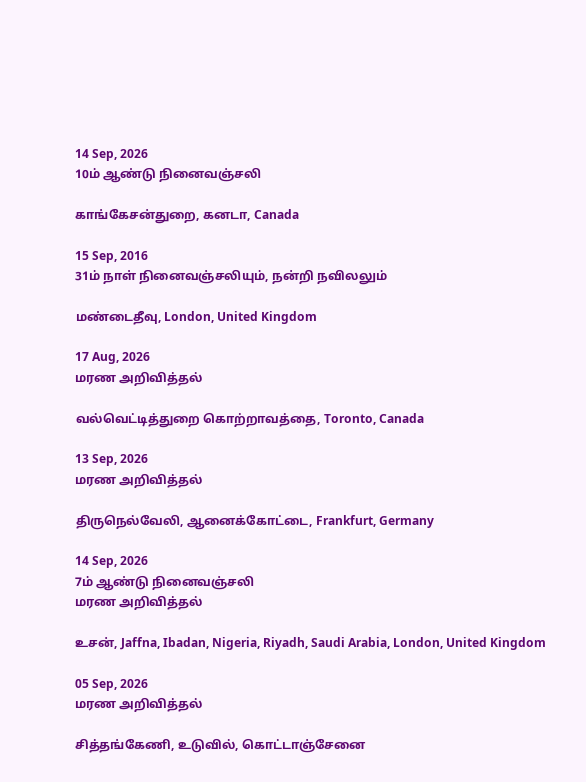14 Sep, 2026
10ம் ஆண்டு நினைவஞ்சலி

காங்கேசன்துறை, கனடா, Canada

15 Sep, 2016
31ம் நாள் நினைவஞ்சலியும், நன்றி நவிலலும்

மண்டைதீவு, London, United Kingdom

17 Aug, 2026
மரண அறிவித்தல்

வல்வெட்டித்துறை கொற்றாவத்தை, Toronto, Canada

13 Sep, 2026
மரண அறிவித்தல்

திருநெல்வேலி, ஆனைக்கோட்டை, Frankfurt, Germany

14 Sep, 2026
7ம் ஆண்டு நினைவஞ்சலி
மரண அறிவித்தல்

உசன், Jaffna, Ibadan, Nigeria, Riyadh, Saudi Arabia, London, United Kingdom

05 Sep, 2026
மரண அறிவித்தல்

சித்தங்கேணி, உடுவில், கொட்டாஞ்சேனை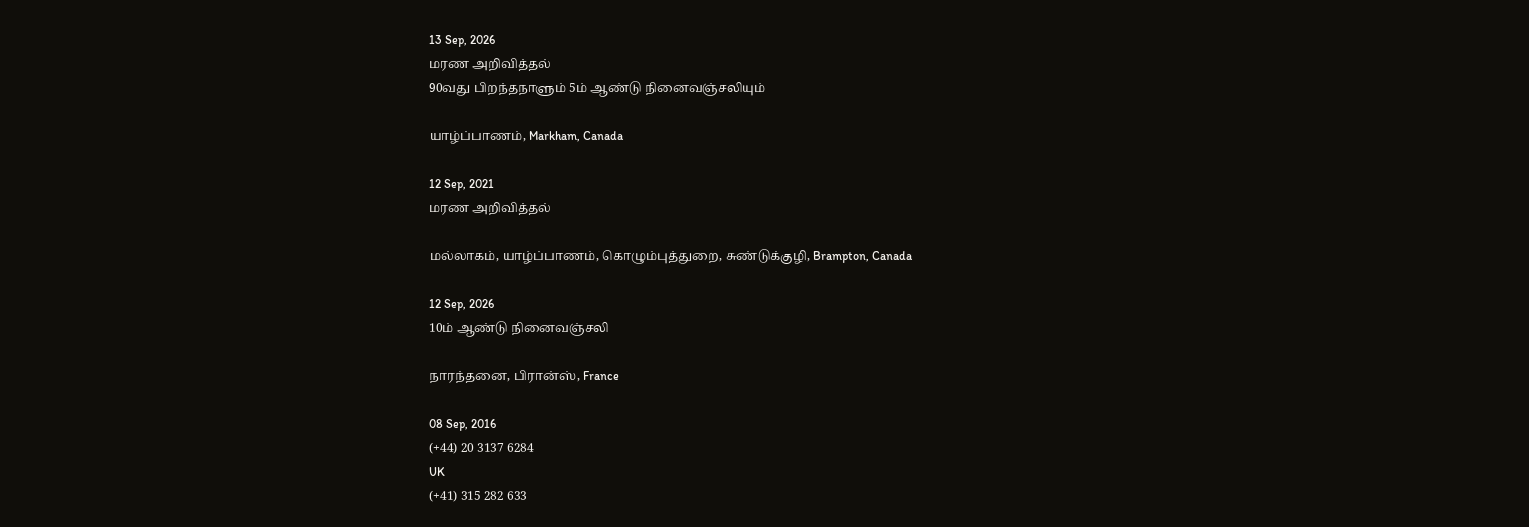13 Sep, 2026
மரண அறிவித்தல்
90வது பிறந்தநாளும் 5ம் ஆண்டு நினைவஞ்சலியும்

யாழ்ப்பாணம், Markham, Canada

12 Sep, 2021
மரண அறிவித்தல்

மல்லாகம், யாழ்ப்பாணம், கொழும்புத்துறை, சுண்டுக்குழி, Brampton, Canada

12 Sep, 2026
10ம் ஆண்டு நினைவஞ்சலி

நாரந்தனை, பிரான்ஸ், France

08 Sep, 2016
(+44) 20 3137 6284
UK
(+41) 315 282 633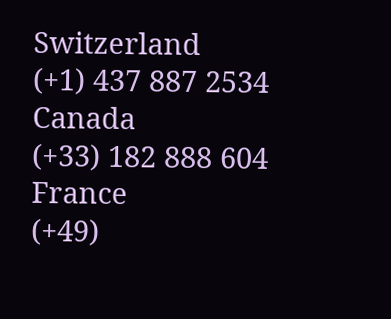Switzerland
(+1) 437 887 2534
Canada
(+33) 182 888 604
France
(+49)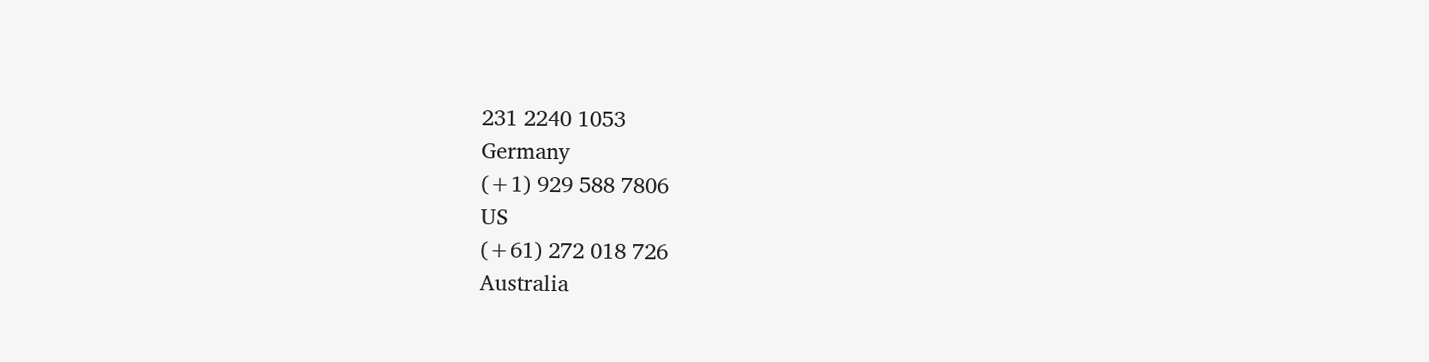231 2240 1053
Germany
(+1) 929 588 7806
US
(+61) 272 018 726
Australia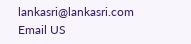lankasri@lankasri.com
Email US